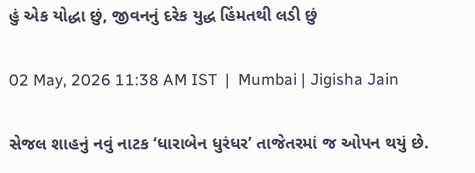હું એક યોદ્ધા છું, જીવનનું દરેક યુદ્ધ હિંમતથી લડી છું

02 May, 2026 11:38 AM IST  |  Mumbai | Jigisha Jain

સેજલ શાહનું નવું નાટક ‘ધારાબેન ધુરંધર’ તાજેતરમાં જ ઓપન થયું છે.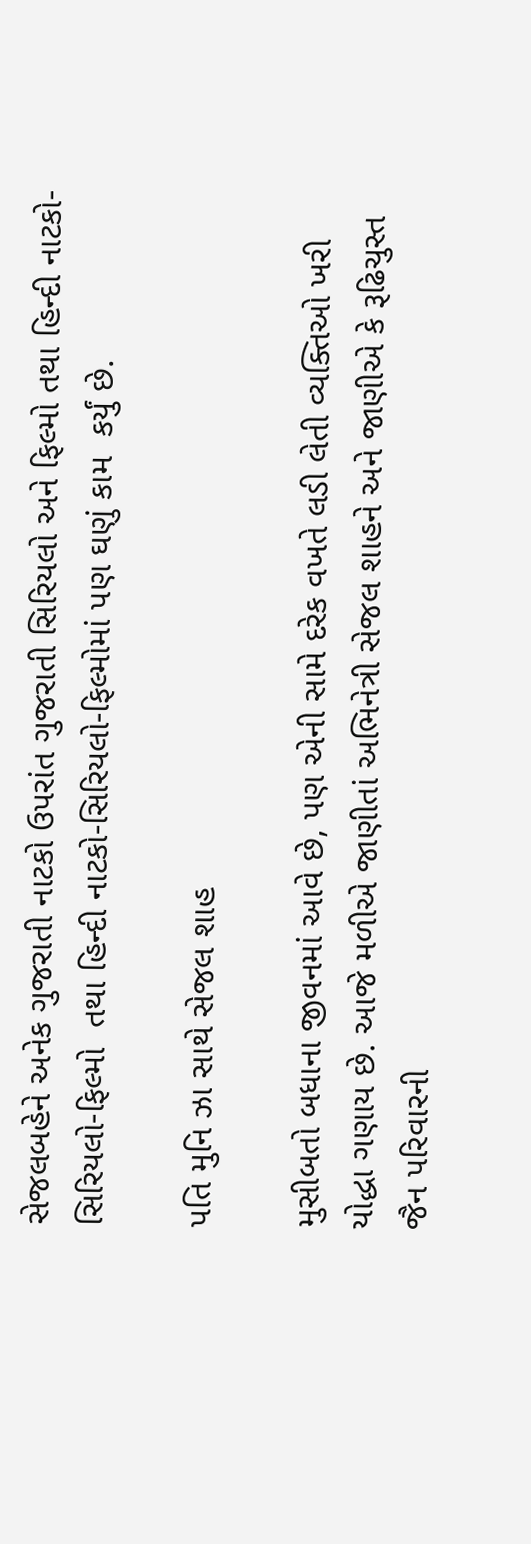સેજલબહેને અનેક ગુજરાતી નાટકો ઉપરાંત ગુજરાતી સિરિયલો અને ફિલ્મો તથા હિન્દી નાટકો-સિરિયલો-ફિલ્મો  તથા હિન્દી નાટકો-સિરિયલો-ફિલ્મોમાં પણ ઘણું કામ  કર્યું છે.

પતિ મુનિ ઝા સાથે સેજલ શાહ

મુસીબતો બધાના જીવનમાં આવે છે, પણ એની સામે દરેક વખતે લડી લેતી વ્યક્તિઓ ખરી યોદ્ધા ગણાય છે. આજે મળીએ જાણીતાં અભિનેત્રી સેજલ શાહને અને જાણીએ કે રૂઢિચુસ્ત જૈન પરિવારની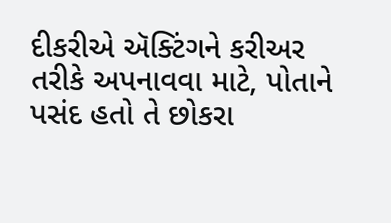દીકરીએ ઍક્ટિંગને કરીઅર તરીકે અપનાવવા માટે, પોતાને પસંદ હતો તે છોકરા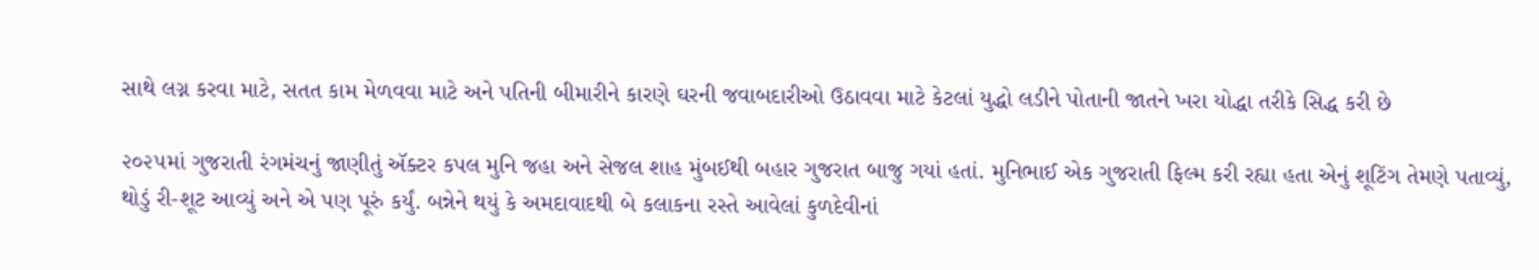સાથે લગ્ન કરવા માટે, સતત કામ મેળવવા માટે અને પતિની બીમારીને કારણે ઘરની જવાબદારીઓ ઉઠાવવા માટે કેટલાં યુદ્ધો લડીને પોતાની જાતને ખરા યોદ્ધા તરીકે સિદ્ધ કરી છે

૨૦૨૫માં ગુજરાતી રંગમંચનું જાણીતું ઍક્ટર કપલ મુનિ જહા અને સેજલ શાહ મુંબઈથી બહાર ગુજરાત બાજુ ગયાં હતાં. મુનિભાઈ એક ગુજરાતી ફિલ્મ કરી રહ્યા હતા એનું શૂટિંગ તેમણે પતાવ્યું, થોડું રી-શૂટ આવ્યું અને એ પણ પૂરું કર્યું. બન્નેને થયું કે અમદાવાદથી બે કલાકના રસ્તે આવેલાં કુળદેવીનાં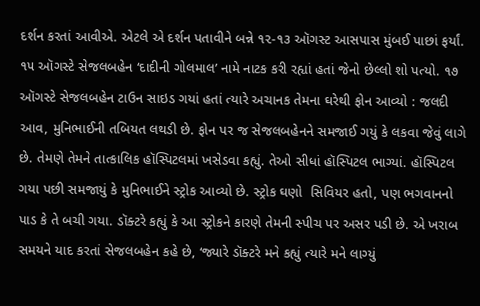દર્શન કરતાં આવીએ. એટલે એ દર્શન પતાવીને બન્ને ૧૨-૧૩ ઑગસ્ટ આસપાસ મુંબઈ પાછાં ફર્યાં. ૧૫ ઑગસ્ટે સેજલબહેન ‘દાદીની ગોલમાલ’ નામે નાટક કરી રહ્યાં હતાં જેનો છેલ્લો શો પત્યો. ૧૭ ઑગસ્ટે સેજલબહેન ટાઉન સાઇડ ગયાં હતાં ત્યારે અચાનક તેમના ઘરેથી ફોન આવ્યો : જલદી આવ, મુનિભાઈની તબિયત લથડી છે. ફોન પર જ સેજલબહેનને સમજાઈ ગયું કે લકવા જેવું લાગે છે. તેમણે તેમને તાત્કાલિક હૉસ્પિટલમાં ખસેડવા કહ્યું. તેઓ સીધાં હૉસ્પિટલ ભાગ્યાં. હૉસ્પિટલ ગયા પછી સમજાયું કે મુનિભાઈને સ્ટ્રોક આવ્યો છે. સ્ટ્રોક ઘણો  સિવિયર હતો, પણ ભગવાનનો પાડ કે તે બચી ગયા. ડૉક્ટરે કહ્યું કે આ સ્ટ્રોકને કારણે તેમની સ્પીચ પર અસર પડી છે. એ ખરાબ સમયને યાદ કરતાં સેજલબહેન કહે છે, ‘જ્યારે ડૉક્ટરે મને કહ્યું ત્યારે મને લાગ્યું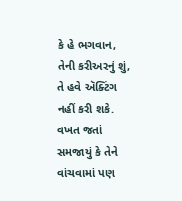કે હે ભગવાન, તેની કરીઅરનું શું, તે હવે ઍક્ટિંગ નહીં કરી શકે. વખત જતાં સમજાયું કે તેને વાંચવામાં પણ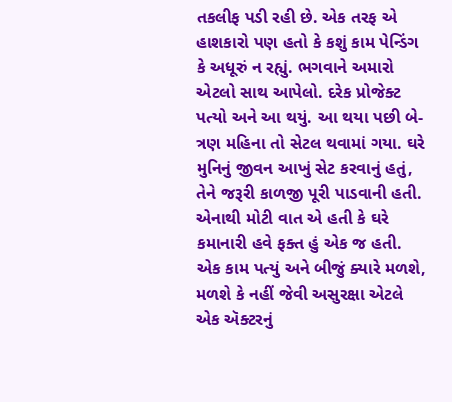તકલીફ પડી રહી છે. એક તરફ એ હાશકારો પણ હતો કે કશું કામ પેન્ડિંગ કે અધૂરું ન રહ્યું. ભગવાને અમારો એટલો સાથ આપેલો. દરેક પ્રોજેક્ટ પત્યો અને આ થયું. આ થયા પછી બે-ત્રણ મહિના તો સેટલ થવામાં ગયા. ઘરે મુનિનું જીવન આખું સેટ કરવાનું હતું, તેને જરૂરી કાળજી પૂરી પાડવાની હતી. એનાથી મોટી વાત એ હતી કે ઘરે કમાનારી હવે ફક્ત હું એક જ હતી. એક કામ પત્યું અને બીજું ક્યારે મળશે, મળશે કે નહીં જેવી અસુરક્ષા એટલે એક ઍક્ટરનું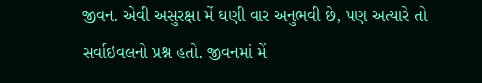જીવન. એવી અસુરક્ષા મેં ઘણી વાર અનુભવી છે, પણ અત્યારે તો સર્વાઇવલનો પ્રશ્ન હતો. જીવનમાં મેં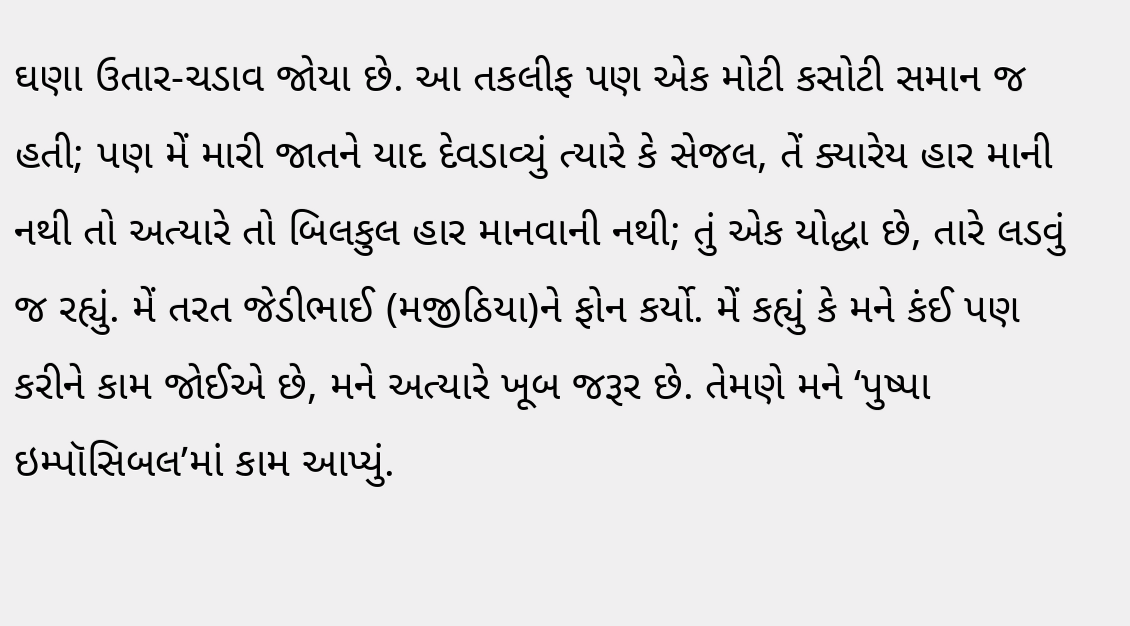ઘણા ઉતાર-ચડાવ જોયા છે. આ તકલીફ પણ એક મોટી કસોટી સમાન જ હતી; પણ મેં મારી જાતને યાદ દેવડાવ્યું ત્યારે કે સેજલ, તેં ક્યારેય હાર માની નથી તો અત્યારે તો બિલકુલ હાર માનવાની નથી; તું એક યોદ્ધા છે, તારે લડવું જ રહ્યું. મેં તરત જેડીભાઈ (મજીઠિયા)ને ફોન કર્યો. મેં કહ્યું કે મને કંઈ પણ કરીને કામ જોઈએ છે, મને અત્યારે ખૂબ જરૂર છે. તેમણે મને ‘પુષ્પા ઇમ્પૉસિબલ’માં કામ આપ્યું.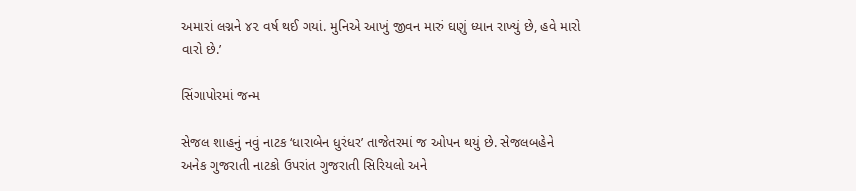અમારાં લગ્નને ૪૨ વર્ષ થઈ ગયાં. મુનિએ આખું જીવન મારું ઘણું ધ્યાન રાખ્યું છે, હવે મારો વારો છે.’

સિંગાપોરમાં જન્મ

સેજલ શાહનું નવું નાટક ‘ધારાબેન ધુરંધર’ તાજેતરમાં જ ઓપન થયું છે. સેજલબહેને અનેક ગુજરાતી નાટકો ઉપરાંત ગુજરાતી સિરિયલો અને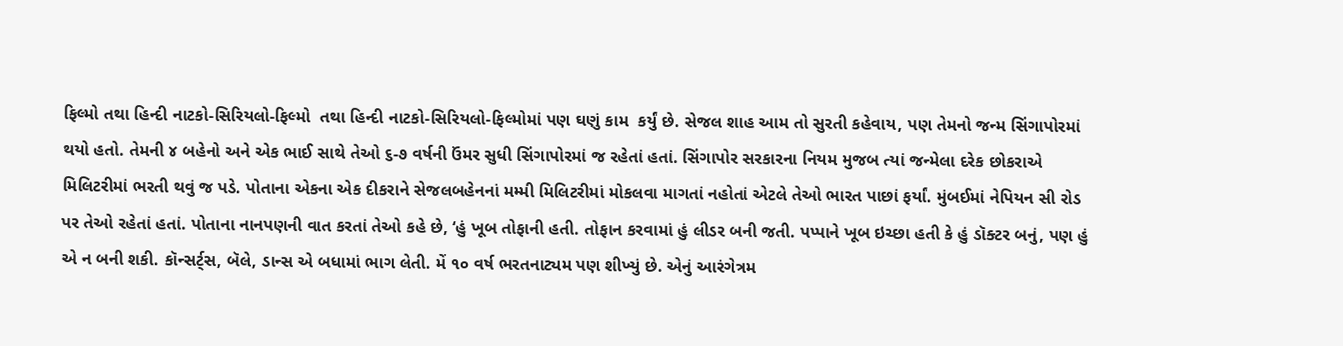ફિલ્મો તથા હિન્દી નાટકો-સિરિયલો-ફિલ્મો  તથા હિન્દી નાટકો-સિરિયલો-ફિલ્મોમાં પણ ઘણું કામ  કર્યું છે. સેજલ શાહ આમ તો સુરતી કહેવાય, પણ તેમનો જન્મ સિંગાપોરમાં થયો હતો. તેમની ૪ બહેનો અને એક ભાઈ સાથે તેઓ ૬-૭ વર્ષની ઉંમર સુધી સિંગાપોરમાં જ રહેતાં હતાં. સિંગાપોર સરકારના નિયમ મુજબ ત્યાં જન્મેલા દરેક છોકરાએ મિલિટરીમાં ભરતી થવું જ પડે. પોતાના એકના એક દીકરાને સેજલબહેનનાં મમ્મી મિલિટરીમાં મોકલવા માગતાં નહોતાં એટલે તેઓ ભારત પાછાં ફર્યાં. મુંબઈમાં નેપિયન સી રોડ પર તેઓ રહેતાં હતાં. પોતાના નાનપણની વાત કરતાં તેઓ કહે છે, ‘હું ખૂબ તોફાની હતી. તોફાન કરવામાં હું લીડર બની જતી. પપ્પાને ખૂબ ઇચ્છા હતી કે હું ડૉક્ટર બનું, પણ હું એ ન બની શકી. કૉન્સર્ટ્‌સ, બૅલે, ડાન્સ એ બધામાં ભાગ લેતી. મેં ૧૦ વર્ષ ભરતનાટ્યમ પણ શીખ્યું છે. એનું આરંગેત્રમ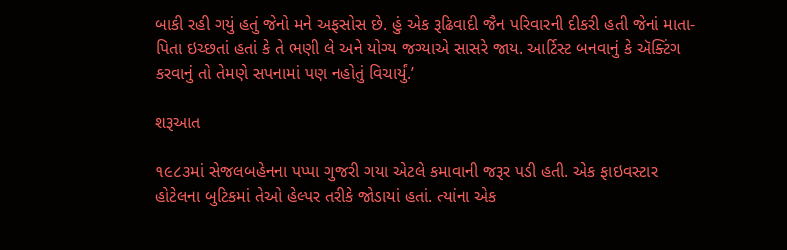બાકી રહી ગયું હતું જેનો મને અફસોસ છે. હું એક રૂઢિવાદી જૈન પરિવારની દીકરી હતી જેનાં માતા-પિતા ઇચ્છતાં હતાં કે તે ભણી લે અને યોગ્ય જગ્યાએ સાસરે જાય. આર્ટિસ્ટ બનવાનું કે ઍક્ટિંગ કરવાનું તો તેમણે સપનામાં પણ નહોતું વિચાર્યું.’

શરૂઆત

૧૯૮૩માં સેજલબહેનના પપ્પા ગુજરી ગયા એટલે કમાવાની જરૂર પડી હતી. એક ફાઇવસ્ટાર હોટેલના બુટિકમાં તેઓ હેલ્પર તરીકે જોડાયાં હતાં. ત્યાંના એક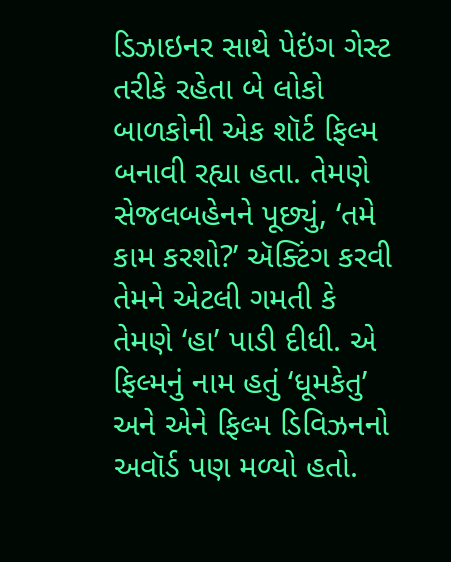ડિઝાઇનર સાથે પેઇંગ ગેસ્ટ તરીકે રહેતા બે લોકો બાળકોની એક શૉર્ટ ફિલ્મ બનાવી રહ્યા હતા. તેમણે સેજલબહેનને પૂછ્યું, ‘તમે કામ કરશો?’ ઍક્ટિંગ કરવી તેમને એટલી ગમતી કે તેમણે ‘હા’ પાડી દીધી. એ ફિલ્મનું નામ હતું ‘ધૂમકેતુ’ અને એને ફિલ્મ ડિવિઝનનો અવૉર્ડ પણ મળ્યો હતો.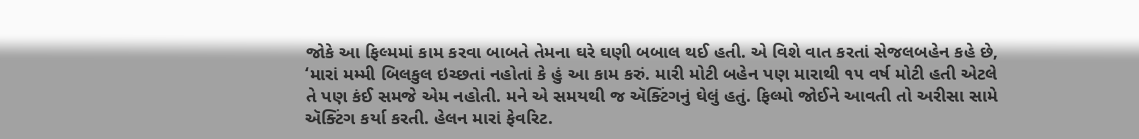જોકે આ ફિલ્મમાં કામ કરવા બાબતે તેમના ઘરે ઘણી બબાલ થઈ હતી. એ વિશે વાત કરતાં સેજલબહેન કહે છે, ‘મારાં મમ્મી બિલકુલ ઇચ્છતાં નહોતાં કે હું આ કામ કરું. મારી મોટી બહેન પણ મારાથી ૧૫ વર્ષ મોટી હતી એટલે તે પણ કંઈ સમજે એમ નહોતી. મને એ સમયથી જ ઍક્ટિંગનું ઘેલું હતું. ફિલ્મો જોઈને આવતી તો અરીસા સામે ઍક્ટિંગ કર્યા કરતી. હેલન મારાં ફેવરિટ.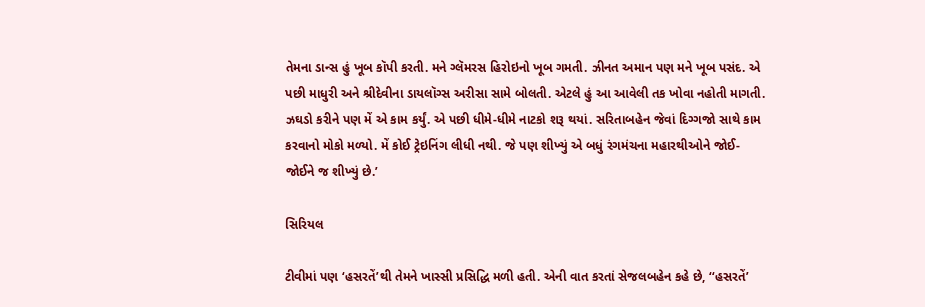તેમના ડાન્સ હું ખૂબ કૉપી કરતી. મને ગ્લૅમરસ હિરોઇનો ખૂબ ગમતી. ઝીનત અમાન પણ મને ખૂબ પસંદ. એ પછી માધુરી અને શ્રીદેવીના ડાયલૉગ્સ અરીસા સામે બોલતી. એટલે હું આ આવેલી તક ખોવા નહોતી માગતી. ઝઘડો કરીને પણ મેં એ કામ કર્યું. એ પછી ધીમે-ધીમે નાટકો શરૂ થયાં. સરિતાબહેન જેવાં દિગ્ગજો સાથે કામ કરવાનો મોકો મળ્યો. મેં કોઈ ટ્રેઇનિંગ લીધી નથી. જે પણ શીખ્યું એ બધું રંગમંચના મહારથીઓને જોઈ-જોઈને જ શીખ્યું છે.’

સિરિયલ

ટીવીમાં પણ ‘હસરતેં’થી તેમને ખાસ્સી પ્રસિદ્ધિ મળી હતી. એની વાત કરતાં સેજલબહેન કહે છે, ‘‘હસરતેં’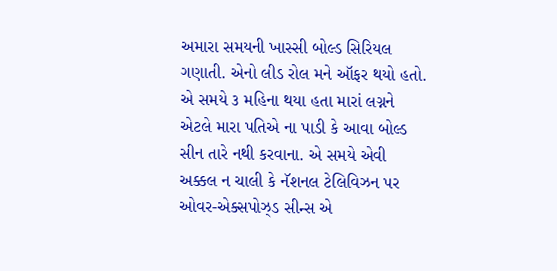અમારા સમયની ખાસ્સી બોલ્ડ સિરિયલ ગણાતી. એનો લીડ રોલ મને ઑફર થયો હતો. એ સમયે ૩ મહિના થયા હતા મારાં લગ્નને એટલે મારા પતિએ ના પાડી કે આવા બોલ્ડ સીન તારે નથી કરવાના. એ સમયે એવી અક્કલ ન ચાલી કે નૅશનલ ટેલિવિઝન પર ઓવર-એક્સપોઝ્ડ સીન્સ એ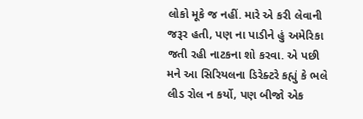લોકો મૂકે જ નહીં. મારે એ કરી લેવાની જરૂર હતી, પણ ના પાડીને હું અમેરિકા જતી રહી નાટકના શો કરવા. એ પછી મને આ સિરિયલના ડિરેક્ટરે કહ્યું કે ભલે લીડ રોલ ન કર્યો, પણ બીજો એક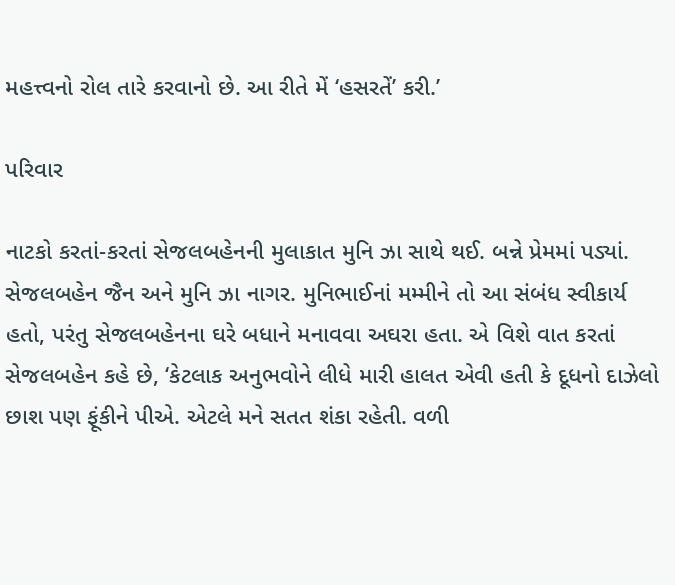મહત્ત્વનો રોલ તારે કરવાનો છે. આ રીતે મેં ‘હસરતેં’ કરી.’

પરિવાર

નાટકો કરતાં-કરતાં સેજલબહેનની મુલાકાત મુનિ ઝા સાથે થઈ. બન્ને પ્રેમમાં પડ્યાં. સેજલબહેન જૈન અને મુનિ ઝા નાગર. મુનિભાઈનાં મમ્મીને તો આ સંબંધ સ્વીકાર્ય હતો, પરંતુ સેજલબહેનના ઘરે બધાને મનાવવા અઘરા હતા. એ વિશે વાત કરતાં સેજલબહેન કહે છે, ‘કેટલાક અનુભવોને લીધે મારી હાલત એવી હતી કે દૂધનો દાઝેલો છાશ પણ ફૂંકીને પીએ. એટલે મને સતત શંકા રહેતી. વળી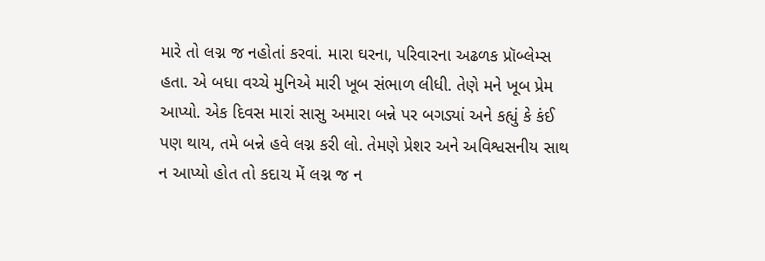મારે તો લગ્ન જ નહોતાં કરવાં. મારા ઘરના, પરિવારના અઢળક પ્રૉબ્લેમ્સ હતા. એ બધા વચ્ચે મુનિએ મારી ખૂબ સંભાળ લીધી. તેણે મને ખૂબ પ્રેમ આપ્યો. એક દિવસ મારાં સાસુ અમારા બન્ને પર બગડ્યાં અને કહ્યું કે કંઈ પણ થાય, તમે બન્ને હવે લગ્ન કરી લો. તેમણે પ્રેશર અને અવિશ્વસનીય સાથ ન આપ્યો હોત તો કદાચ મેં લગ્ન જ ન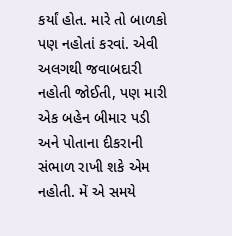કર્યાં હોત. મારે તો બાળકો પણ નહોતાં કરવાં. એવી અલગથી જવાબદારી નહોતી જોઈતી, પણ મારી એક બહેન બીમાર પડી અને પોતાના દીકરાની સંભાળ રાખી શકે એમ નહોતી. મેં એ સમયે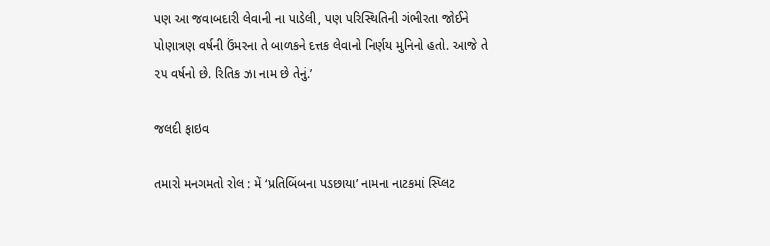પણ આ જવાબદારી લેવાની ના પાડેલી, પણ પરિસ્થિતિની ગંભીરતા જોઈને પોણાત્રણ વર્ષની ઉંમરના તે બાળકને દત્તક લેવાનો નિર્ણય મુનિનો હતો. આજે તે ૨૫ વર્ષનો છે. રિતિક ઝા નામ છે તેનું.’

જલદી ફાઇવ

તમારો મનગમતો રોલ : મેં ‘પ્રતિબિંબના પડછાયા’ નામના નાટકમાં સ્પ્લિટ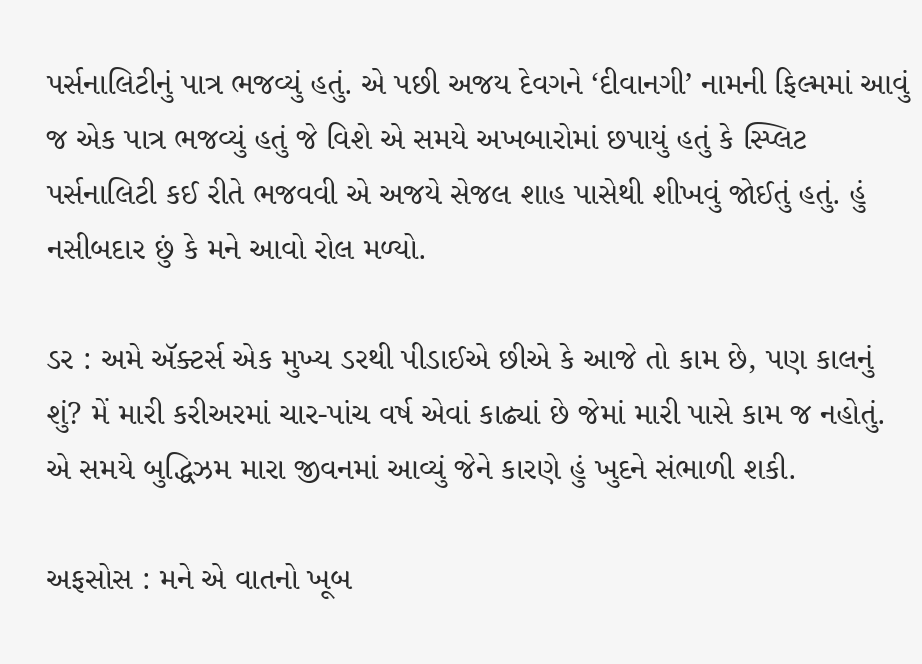પર્સનાલિટીનું પાત્ર ભજવ્યું હતું. એ પછી અજય દેવગને ‘દીવાનગી’ નામની ફિલ્મમાં આવું જ એક પાત્ર ભજવ્યું હતું જે વિશે એ સમયે અખબારોમાં છપાયું હતું કે સ્પ્લિટ પર્સનાલિટી કઈ રીતે ભજવવી એ અજયે સેજલ શાહ પાસેથી શીખવું જોઈતું હતું. હું નસીબદાર છું કે મને આવો રોલ મળ્યો.

ડર : અમે ઍક્ટર્સ એક મુખ્ય ડરથી પીડાઈએ છીએ કે આજે તો કામ છે, પણ કાલનું શું? મેં મારી કરીઅરમાં ચાર-પાંચ વર્ષ એવાં કાઢ્યાં છે જેમાં મારી પાસે કામ જ નહોતું. એ સમયે બુદ્ધિઝમ મારા જીવનમાં આવ્યું જેને કારણે હું ખુદને સંભાળી શકી.

અફસોસ : મને એ વાતનો ખૂબ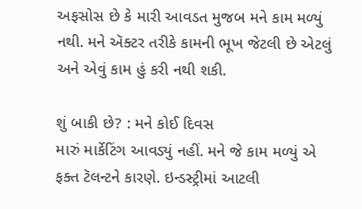અફસોસ છે કે મારી આવડત મુજબ મને કામ મળ્યું નથી. મને ઍક્ટર તરીકે કામની ભૂખ જેટલી છે એટલું અને એવું કામ હું કરી નથી શકી.

શું બાકી છે? : મને કોઈ દિવસ
મારું માર્કેટિંગ આવડ્યું નહીં. મને જે કામ મળ્યું એ ફક્ત ટૅલન્ટને કારણે. ઇન્ડસ્ટ્રીમાં આટલી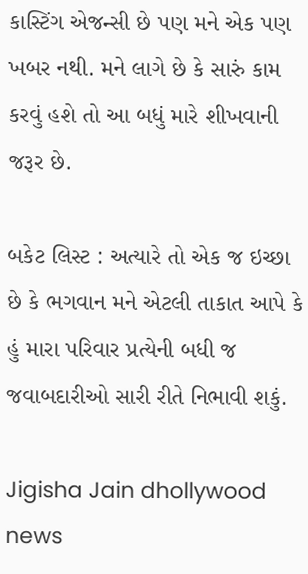કાસ્ટિંગ એજન્સી છે પણ મને એક પણ ખબર નથી. મને લાગે છે કે સારું કામ કરવું હશે તો આ બધું મારે શીખવાની જરૂર છે.

બકેટ લિસ્ટ : અત્યારે તો એક જ ઇચ્છા છે કે ભગવાન મને એટલી તાકાત આપે કે હું મારા પરિવાર પ્રત્યેની બધી જ જવાબદારીઓ સારી રીતે નિભાવી શકું.

Jigisha Jain dhollywood news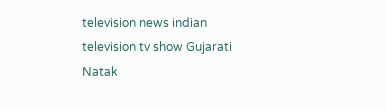television news indian television tv show Gujarati Natak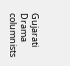Gujarati Drama columnists